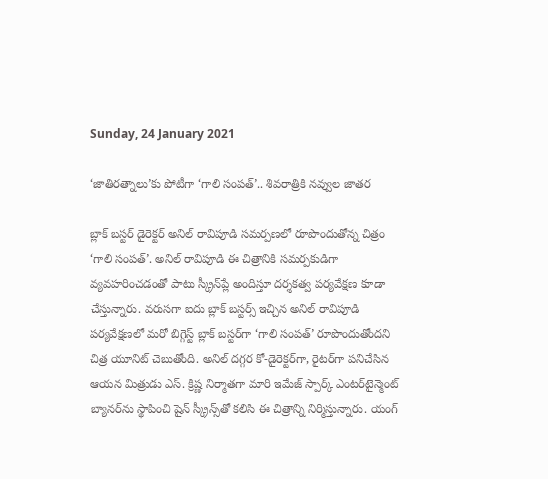Sunday, 24 January 2021

‘జాతిరత్నాలు’కు పోటీగా ‘గాలి సంపత్’.. శివరాత్రికి నవ్వుల జాతర

బ్లాక్ బ‌స్టర్ డైరెక్టర్ అనిల్ రావిపూడి స‌మ‌ర్పణలో రూపొందుతోన్న చిత్రం ‘గాలి సంప‌త్’. అనిల్ రావిపూడి ఈ చిత్రానికి స‌మ‌ర్పకుడిగా వ్యవ‌హ‌రించడంతో పాటు స్క్రీన్‌ప్లే అందిస్తూ ద‌ర్శక‌త్వ ప‌ర్యవేక్షణ కూడా చేస్తున్నారు. వ‌రుస‌గా ఐదు బ్లాక్‌ బ‌స్టర్స్ ఇచ్చిన అనిల్ రావిపూడి ప‌ర్యవేక్షణ‌లో మ‌రో బిగ్గెస్ట్ బ్లాక్ బ‌స్టర్‌గా ‘గాలి సంప‌త్’ రూపొందుతోందని చిత్ర యూనిట్ చెబుతోంది. అనిల్ దగ్గర కో-డైరెక్టర్‌గా, రైట‌ర్‌గా పనిచేసిన ఆయన మిత్రుడు ఎస్. క్రిష్ణ నిర్మాత‌గా మారి ఇమేజ్ స్పార్క్‌ ఎంటర్‌టైన్మెంట్ బ్యానర్‌ను స్థాపించి షైన్ స్క్రీన్స్‌తో క‌లిసి ఈ చిత్రాన్ని నిర్మిస్తున్నారు. యంగ్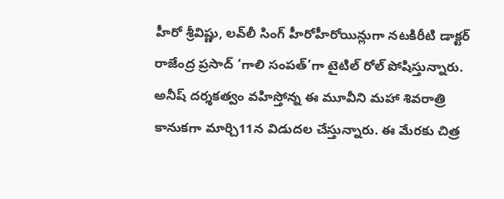హీరో శ్రీవిష్ణు, ల‌వ్‌లీ సింగ్ హీరోహీరోయిన్లుగా న‌ట‌కిరీటి డాక్టర్ రాజేంద్ర ‌ప్రసాద్ ‘గాలి సంప‌త్‌’గా టైటిల్ రోల్ పోషిస్తున్నారు. అనీష్ ద‌ర్శక‌త్వం వ‌హిస్తోన్న ఈ మూవీని మ‌హా శివ‌రాత్రి కానుక‌గా మార్చి11న విడుదల చేస్తున్నారు. ఈ మేరకు చిత్ర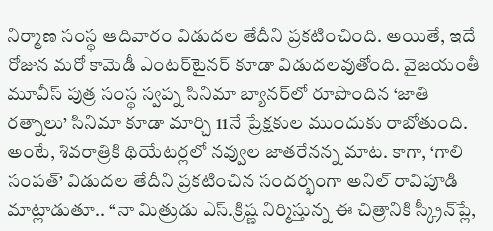నిర్మాణ సంస్థ ఆదివారం విడుదల తేదీని ప్రకటించింది. అయితే, ఇదే రోజున మరో కామెడీ ఎంటర్‌టైనర్ కూడా విడుదలవుతోంది. వైజయంతీ మూవీస్ పుత్ర సంస్థ స్వప్న సినిమా బ్యానర్‌లో రూపొందిన ‘జాతి రత్నాలు’ సినిమా కూడా మార్చి 11నే ప్రేక్షకుల ముందుకు రాబోతుంది. అంటే, శివరాత్రికి థియేటర్లలో నవ్వుల జాతరేనన్న మాట. కాగా, ‘గాలి సంపత్’ విడుదల తేదీని ప్రకటించిన సందర్భంగా అనిల్ రావిపూడి మాట్లాడుతూ.. ‘‘నా మిత్రుడు ఎస్.క్రిష్ణ నిర్మిస్తున్న ఈ చిత్రానికి స్క్రీన్‌ప్లే,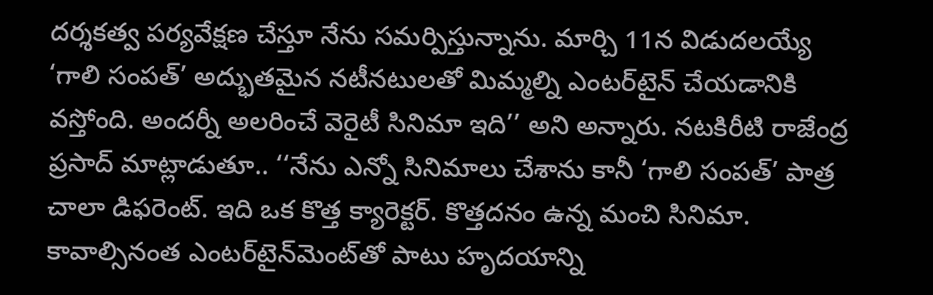ద‌ర్శక‌త్వ ప‌ర్యవేక్షణ చేస్తూ నేను స‌మ‌ర్పిస్తున్నాను. మార్చి 11న విడుద‌ల‌య్యే ‘గాలి సంప‌త్’ అద్భుత‌మైన న‌టీన‌టుల‌తో మిమ్మల్ని ఎంట‌ర్‌టైన్ చేయ‌డానికి వ‌స్తోంది. అంద‌ర్నీ అల‌రించే వెరైటీ సినిమా ఇది’’ అని అన్నారు. న‌ట‌కిరీటి రాజేంద్ర ప్రసాద్ మా‌ట్లాడుతూ.. ‘‘నేను ఎన్నో సినిమాలు చేశాను కానీ ‘గాలి సంప‌త్’ పాత్ర చాలా డిఫ‌రెంట్‌. ఇది ఒక కొత్త క్యారెక్టర్‌. కొత్తద‌నం ఉన్న మంచి సినిమా. కావాల్సినంత ఎంట‌ర్‌టైన్‌మెంట్‌తో పాటు హృద‌యాన్ని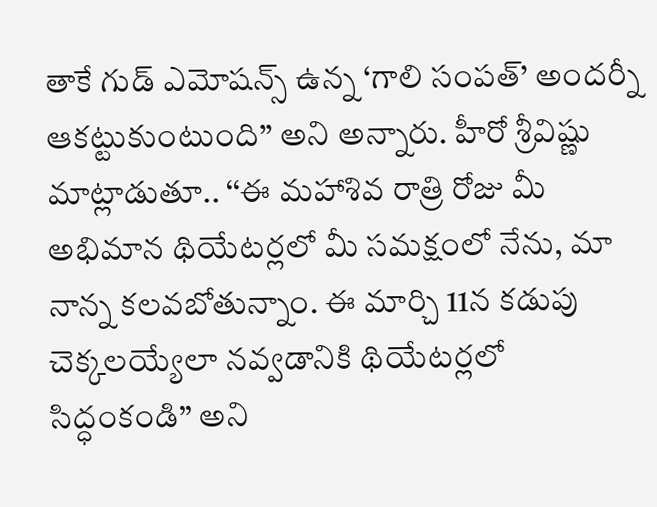తాకే గుడ్ ఎమోష‌న్స్ ఉన్న ‘గాలి సంప‌త్’ అంద‌ర్నీ ఆక‌ట్టుకుంటుంది’’ అని అన్నారు. హీరో శ్రీవిష్ణు మాట్లాడుతూ.. ‘‘ఈ మహాశివ రాత్రి రోజు మీ అభిమాన థియేటర్లలో మీ సమక్షంలో నేను, మా నాన్న కలవబోతున్నాం. ఈ మార్చి 11న కడుపు చెక్కలయ్యేలా నవ్వడానికి థియేటర్లలో సిద్ధంకండి’’ అని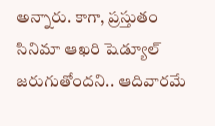అన్నారు. కాగా, ప్రస్తుతం సినిమా ఆఖరి షెడ్యూల్ జరుగుతోందని.. ఆదివారమే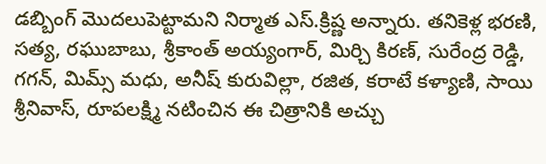డబ్బింగ్ మొదలుపెట్టామని నిర్మాత ఎస్.క్రిష్ణ అన్నారు. త‌నికెళ్ల భ‌ర‌ణి, స‌త్య, ర‌ఘుబాబు, శ్రీ‌కాంత్ అయ్యంగార్‌, మిర్చి కిర‌ణ్‌, సురేంద్ర రెడ్డి, గ‌గ‌న్‌, మిమ్స్ మ‌ధు, అనీష్ కురువిల్లా, ర‌జిత‌, క‌రాటే క‌ళ్యాణి, సాయి శ్రీ‌నివాస్‌, రూపల‌క్ష్మి నటించిన ఈ చిత్రానికి అచ్చు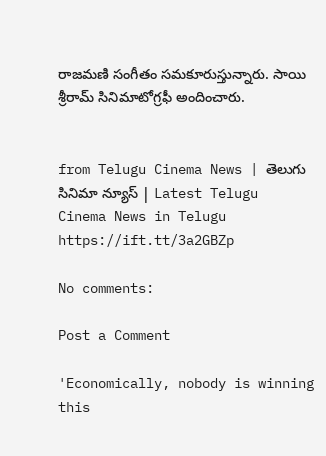రాజమణి సంగీతం సమకూరుస్తున్నారు. సాయి శ్రీరామ్ సినిమాటోగ్రఫీ అందించారు.


from Telugu Cinema News | తెలుగు సినిమా న్యూస్ | Latest Telugu Cinema News in Telugu https://ift.tt/3a2GBZp

No comments:

Post a Comment

'Economically, nobody is winning this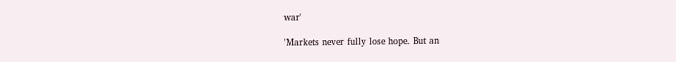war'

'Markets never fully lose hope. But an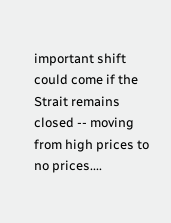important shift could come if the Strait remains closed -- moving from high prices to no prices....